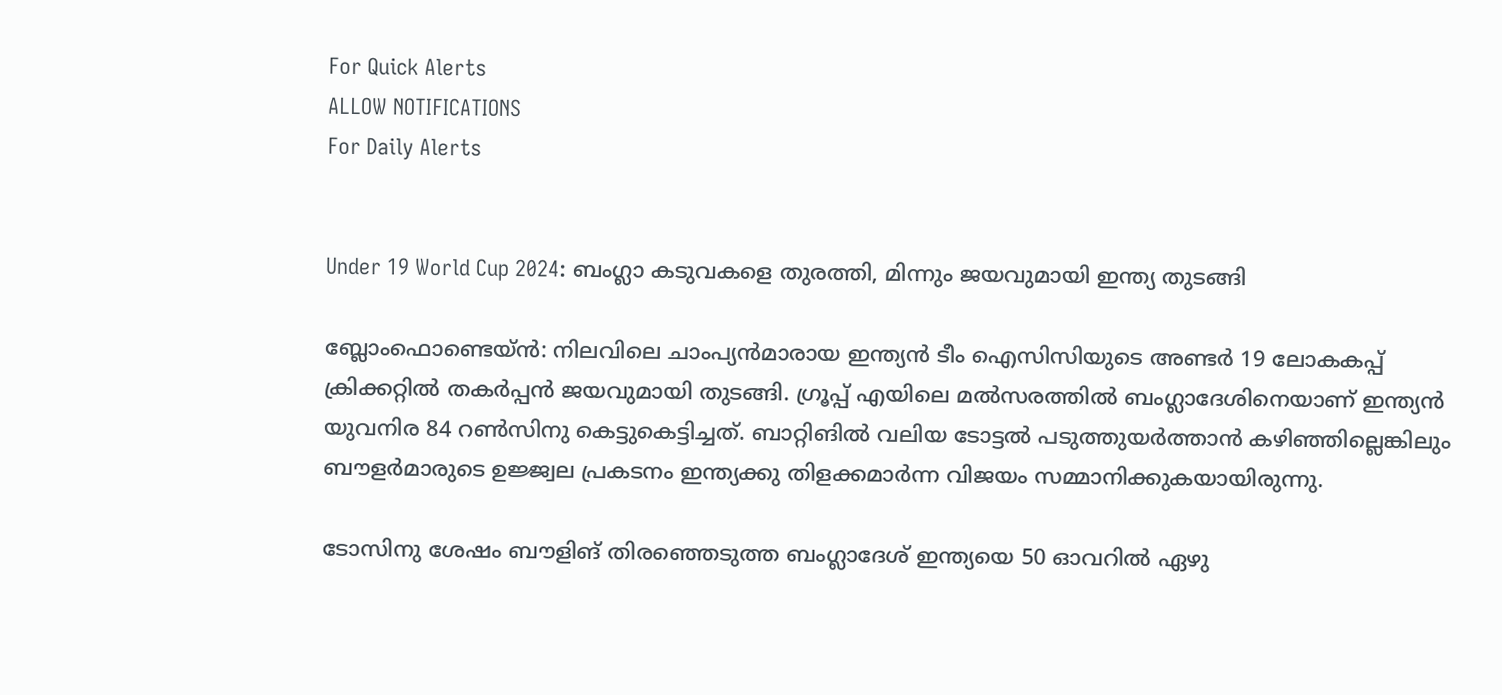For Quick Alerts
ALLOW NOTIFICATIONS
For Daily Alerts


Under 19 World Cup 2024: ബംഗ്ലാ കടുവകളെ തുരത്തി, മിന്നും ജയവുമായി ഇന്ത്യ തുടങ്ങി

ബ്ലോംഫൊണ്ടെയ്ന്‍: നിലവിലെ ചാംപ്യന്‍മാരായ ഇന്ത്യന്‍ ടീം ഐസിസിയുടെ അണ്ടര്‍ 19 ലോകകപ്പ് ക്രിക്കറ്റില്‍ തകര്‍പ്പന്‍ ജയവുമായി തുടങ്ങി. ഗ്രൂപ്പ് എയിലെ മല്‍സരത്തില്‍ ബംഗ്ലാദേശിനെയാണ് ഇന്ത്യന്‍ യുവനിര 84 റണ്‍സിനു കെട്ടുകെട്ടിച്ചത്. ബാറ്റിങില്‍ വലിയ ടോട്ടല്‍ പടുത്തുയര്‍ത്താന്‍ കഴിഞ്ഞില്ലെങ്കിലും ബൗളര്‍മാരുടെ ഉജ്ജ്വല പ്രകടനം ഇന്ത്യക്കു തിളക്കമാര്‍ന്ന വിജയം സമ്മാനിക്കുകയായിരുന്നു.

ടോസിനു ശേഷം ബൗളിങ് തിരഞ്ഞെടുത്ത ബംഗ്ലാദേശ് ഇന്ത്യയെ 50 ഓവറില്‍ ഏഴു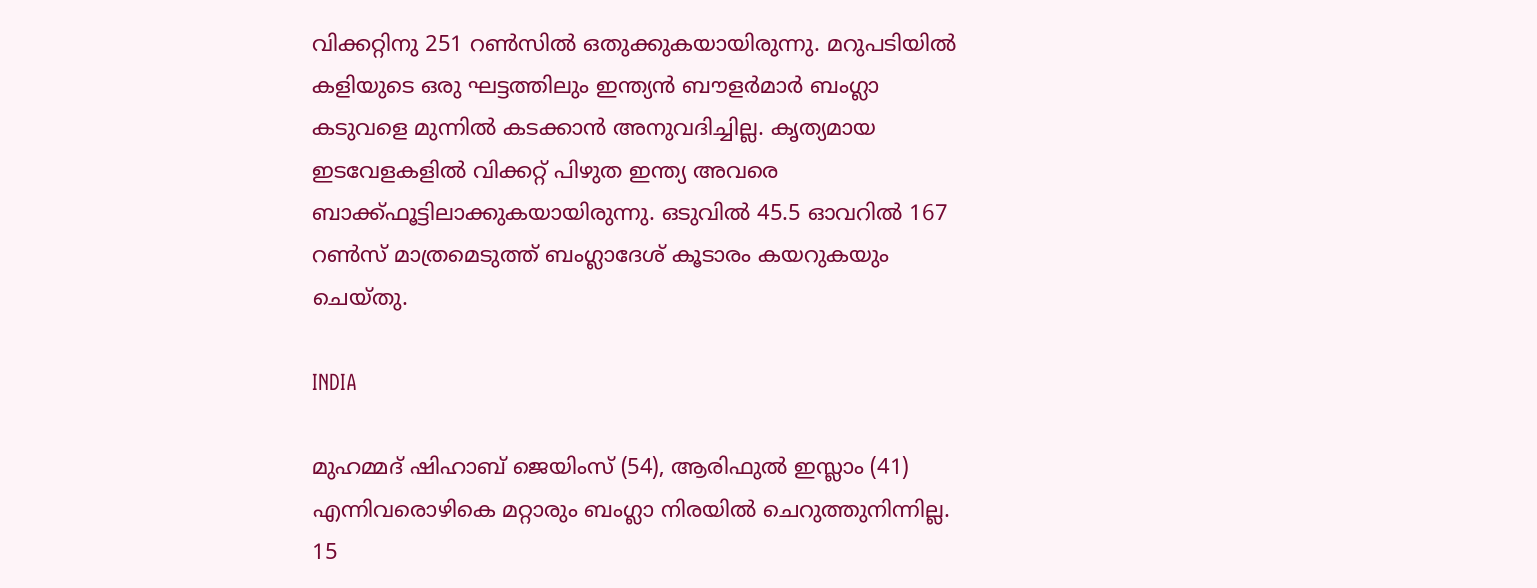വിക്കറ്റിനു 251 റണ്‍സില്‍ ഒതുക്കുകയായിരുന്നു. മറുപടിയില്‍ കളിയുടെ ഒരു ഘട്ടത്തിലും ഇന്ത്യന്‍ ബൗളര്‍മാര്‍ ബംഗ്ലാ കടുവളെ മുന്നില്‍ കടക്കാന്‍ അനുവദിച്ചില്ല. കൃത്യമായ ഇടവേളകളില്‍ വിക്കറ്റ് പിഴുത ഇന്ത്യ അവരെ ബാക്ക്ഫൂട്ടിലാക്കുകയായിരുന്നു. ഒടുവില്‍ 45.5 ഓവറില്‍ 167 റണ്‍സ് മാത്രമെടുത്ത് ബംഗ്ലാദേശ് കൂടാരം കയറുകയും ചെയ്തു.

INDIA

മുഹമ്മദ് ഷിഹാബ് ജെയിംസ് (54), ആരിഫുല്‍ ഇസ്ലാം (41) എന്നിവരൊഴികെ മറ്റാരും ബംഗ്ലാ നിരയില്‍ ചെറുത്തുനിന്നില്ല. 15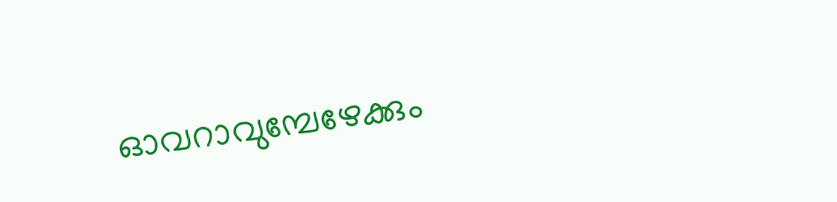ഓവറാവുമ്പേഴേക്കും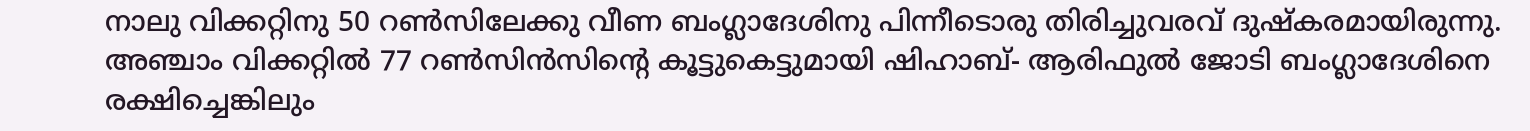നാലു വിക്കറ്റിനു 50 റണ്‍സിലേക്കു വീണ ബംഗ്ലാദേശിനു പിന്നീടൊരു തിരിച്ചുവരവ് ദുഷ്‌കരമായിരുന്നു. അഞ്ചാം വിക്കറ്റില്‍ 77 റണ്‍സിന്‍സിന്റെ കൂട്ടുകെട്ടുമായി ഷിഹാബ്- ആരിഫുല്‍ ജോടി ബംഗ്ലാദേശിനെ രക്ഷിച്ചെങ്കിലും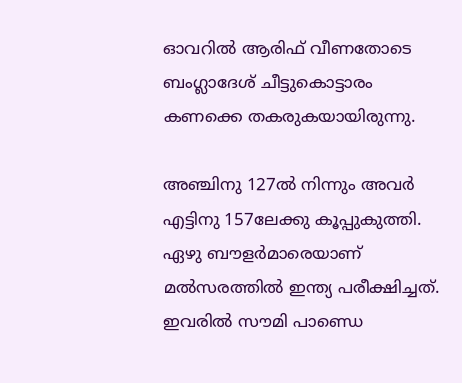ഓവറില്‍ ആരിഫ് വീണതോടെ ബംഗ്ലാദേശ് ചീട്ടുകൊട്ടാരം കണക്കെ തകരുകയായിരുന്നു.

അഞ്ചിനു 127ല്‍ നിന്നും അവര്‍ എട്ടിനു 157ലേക്കു കൂപ്പുകുത്തി. ഏഴു ബൗളര്‍മാരെയാണ് മല്‍സരത്തില്‍ ഇന്ത്യ പരീക്ഷിച്ചത്. ഇവരില്‍ സൗമി പാണ്ഡെ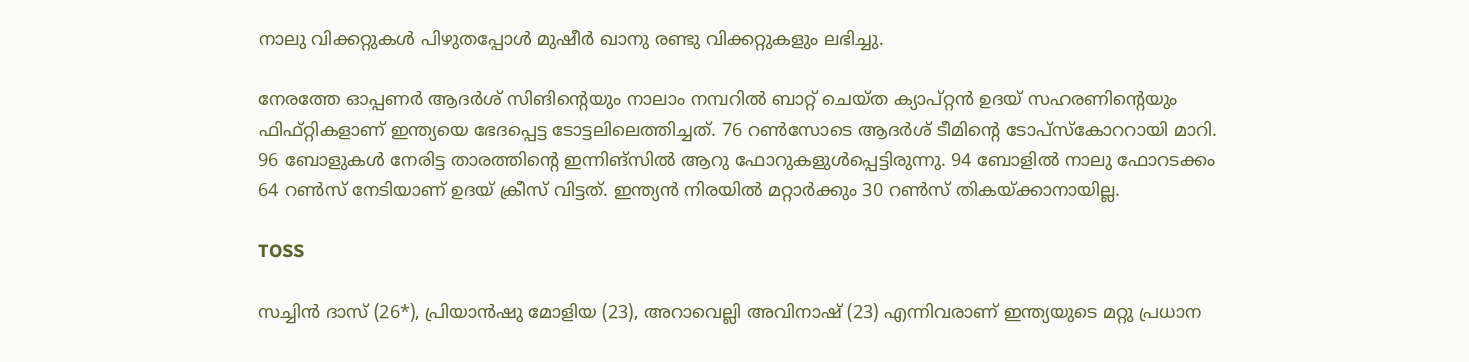നാലു വിക്കറ്റുകള്‍ പിഴുതപ്പോള്‍ മുഷീര്‍ ഖാനു രണ്ടു വിക്കറ്റുകളും ലഭിച്ചു.

നേരത്തേ ഓപ്പണര്‍ ആദര്‍ശ് സിങിന്റെയും നാലാം നമ്പറില്‍ ബാറ്റ് ചെയ്ത ക്യാപ്റ്റന്‍ ഉദയ് സഹരണിന്റെയും ഫിഫ്റ്റികളാണ് ഇന്ത്യയെ ഭേദപ്പെട്ട ടോട്ടലിലെത്തിച്ചത്. 76 റണ്‍സോടെ ആദര്‍ശ് ടീമിന്റെ ടോപ്‌സ്‌കോററായി മാറി. 96 ബോളുകള്‍ നേരിട്ട താരത്തിന്റെ ഇന്നിങ്‌സില്‍ ആറു ഫോറുകളുള്‍പ്പെട്ടിരുന്നു. 94 ബോളില്‍ നാലു ഫോറടക്കം 64 റണ്‍സ് നേടിയാണ് ഉദയ് ക്രീസ് വിട്ടത്. ഇന്ത്യന്‍ നിരയില്‍ മറ്റാര്‍ക്കും 30 റണ്‍സ് തികയ്ക്കാനായില്ല.

TOSS

സച്ചിന്‍ ദാസ് (26*), പ്രിയാന്‍ഷു മോളിയ (23), അറാവെല്ലി അവിനാഷ് (23) എന്നിവരാണ് ഇന്ത്യയുടെ മറ്റു പ്രധാന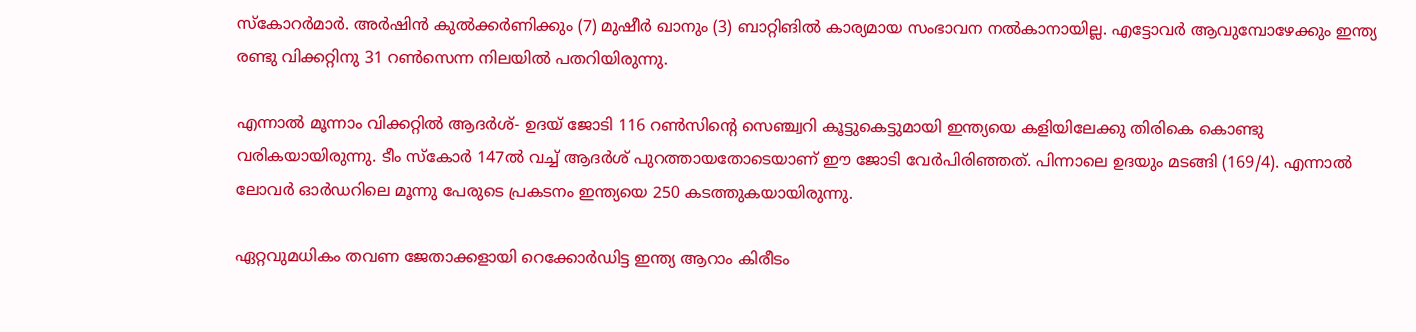സ്‌കോറര്‍മാര്‍. അര്‍ഷിന്‍ കുല്‍ക്കര്‍ണിക്കും (7) മുഷീര്‍ ഖാനും (3) ബാറ്റിങില്‍ കാര്യമായ സംഭാവന നല്‍കാനായില്ല. എട്ടോവര്‍ ആവുമ്പോഴേക്കും ഇന്ത്യ രണ്ടു വിക്കറ്റിനു 31 റണ്‍സെന്ന നിലയില്‍ പതറിയിരുന്നു.

എന്നാല്‍ മൂന്നാം വിക്കറ്റില്‍ ആദര്‍ശ്- ഉദയ് ജോടി 116 റണ്‍സിന്റെ സെഞ്ച്വറി കൂട്ടുകെട്ടുമായി ഇന്ത്യയെ കളിയിലേക്കു തിരികെ കൊണ്ടു വരികയായിരുന്നു. ടീം സ്‌കോര്‍ 147ല്‍ വച്ച് ആദര്‍ശ് പുറത്തായതോടെയാണ് ഈ ജോടി വേര്‍പിരിഞ്ഞത്. പിന്നാലെ ഉദയും മടങ്ങി (169/4). എന്നാല്‍ ലോവര്‍ ഓര്‍ഡറിലെ മൂന്നു പേരുടെ പ്രകടനം ഇന്ത്യയെ 250 കടത്തുകയായിരുന്നു.

ഏറ്റവുമധികം തവണ ജേതാക്കളായി റെക്കോര്‍ഡിട്ട ഇന്ത്യ ആറാം കിരീടം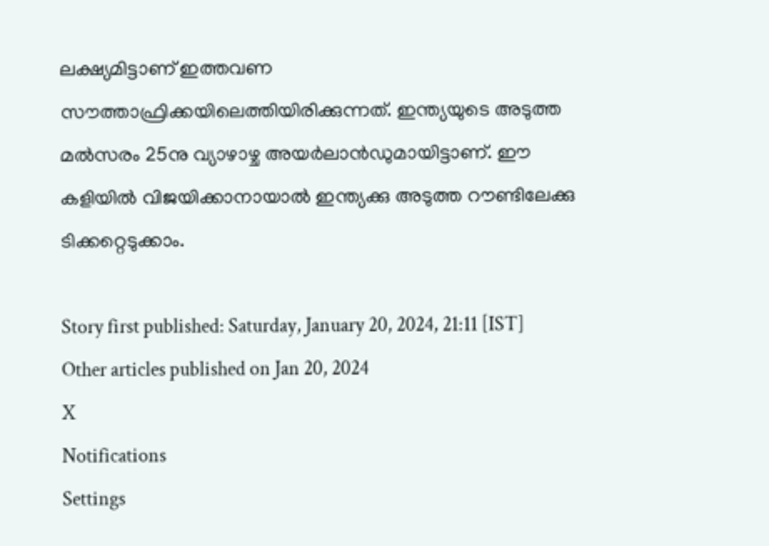ലക്ഷ്യമിട്ടാണ് ഇത്തവണ സൗത്താഫ്രിക്കയിലെത്തിയിരിക്കുന്നത്. ഇന്ത്യയുടെ അടുത്ത മല്‍സരം 25നു വ്യാഴാഴ്ച അയര്‍ലാന്‍ഡുമായിട്ടാണ്. ഈ കളിയില്‍ വിജയിക്കാനായാല്‍ ഇന്ത്യക്കു അടുത്ത റൗണ്ടിലേക്കു ടിക്കറ്റെടുക്കാം.

Story first published: Saturday, January 20, 2024, 21:11 [IST]
Other articles published on Jan 20, 2024
X
Notifications
Settings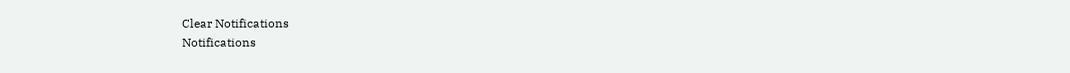Clear Notifications
Notifications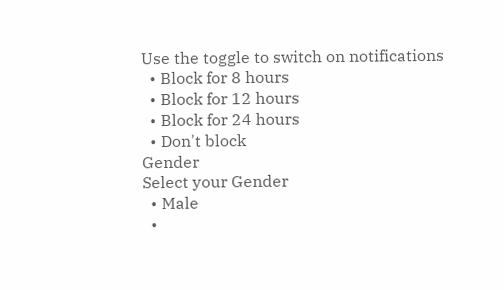Use the toggle to switch on notifications
  • Block for 8 hours
  • Block for 12 hours
  • Block for 24 hours
  • Don't block
Gender
Select your Gender
  • Male
  •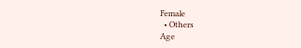Female
  • Others
Age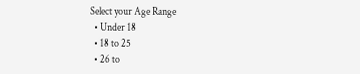Select your Age Range
  • Under 18
  • 18 to 25
  • 26 to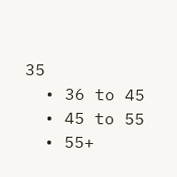35
  • 36 to 45
  • 45 to 55
  • 55+